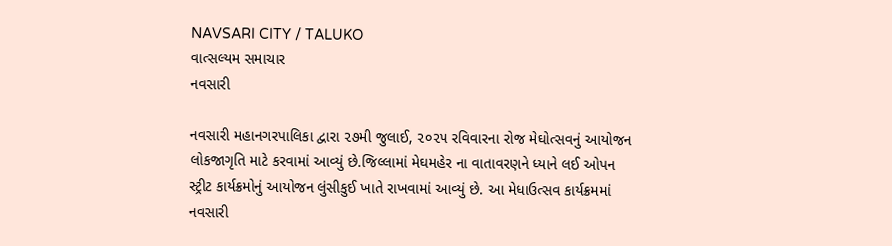NAVSARI CITY / TALUKO
વાત્સલ્યમ સમાચાર
નવસારી

નવસારી મહાનગરપાલિકા દ્વારા ૨૭મી જુલાઈ, ૨૦૨૫ રવિવારના રોજ મેઘોત્સવનું આયોજન લોકજાગૃતિ માટે કરવામાં આવ્યું છે.જિલ્લામાં મેઘમહેર ના વાતાવરણને ધ્યાને લઈ ઓપન સ્ટ્રીટ કાર્યક્રમોનું આયોજન લુંસીકુઈ ખાતે રાખવામાં આવ્યું છે. આ મેધાઉત્સવ કાર્યક્રમમાં નવસારી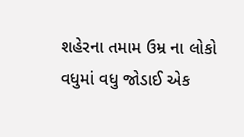શહેરના તમામ ઉમ્ર ના લોકો વધુમાં વધુ જોડાઈ એક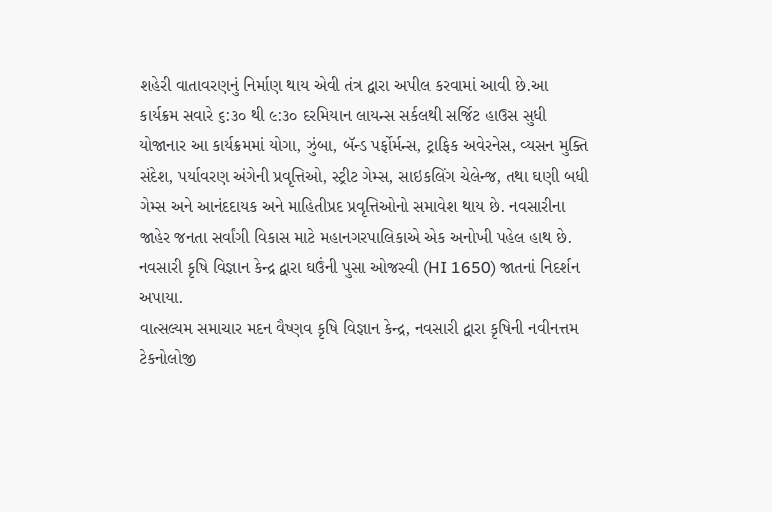શહેરી વાતાવરણનું નિર્માણ થાય એવી તંત્ર દ્વારા અપીલ કરવામાં આવી છે.આ કાર્યક્રમ સવારે ૬:૩૦ થી ૯:૩૦ દરમિયાન લાયન્સ સર્કલથી સર્જિટ હાઉસ સુધી યોજાનાર આ કાર્યક્રમમાં યોગા, ઝુંબા, બૅન્ડ પર્ફોર્મન્સ, ટ્રાફિક અવેરનેસ, વ્યસન મુક્તિ સંદેશ, પર્યાવરણ અંગેની પ્રવૃત્તિઓ, સ્ટ્રીટ ગેમ્સ, સાઇકલિંગ ચેલેન્જ, તથા ઘણી બધી ગેમ્સ અને આનંદદાયક અને માહિતીપ્રદ પ્રવૃત્તિઓનો સમાવેશ થાય છે. નવસારીના જાહેર જનતા સર્વાંગી વિકાસ માટે મહાનગરપાલિકાએ એક અનોખી પહેલ હાથ છે.
નવસારી કૃષિ વિજ્ઞાન કેન્દ્ર દ્વારા ઘઉંની પુસા ઓજસ્વી (HI 1650) જાતનાં નિદર્શન અપાયા.
વાત્સલ્યમ સમાચાર મદન વૈષ્ણવ કૃષિ વિજ્ઞાન કેન્દ્ર, નવસારી દ્વારા કૃષિની નવીનત્તમ ટેકનોલોજી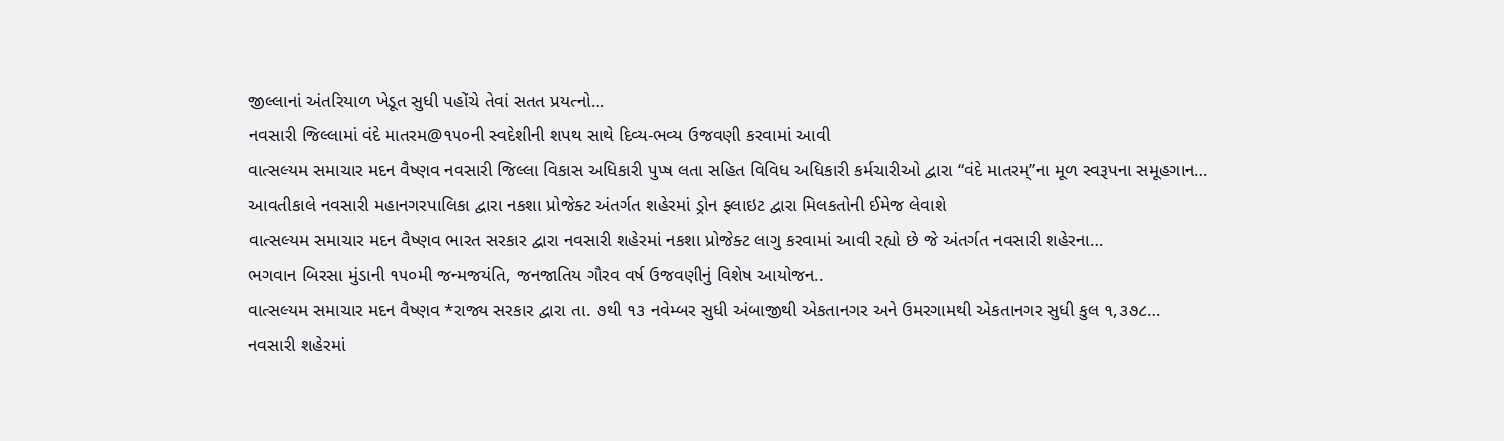જીલ્લાનાં અંતરિયાળ ખેડૂત સુધી પહોંચે તેવાં સતત પ્રયત્નો…
નવસારી જિલ્લામાં વંદે માતરમ@૧૫૦ની સ્વદેશીની શપથ સાથે દિવ્ય-ભવ્ય ઉજવણી કરવામાં આવી
વાત્સલ્યમ સમાચાર મદન વૈષ્ણવ નવસારી જિલ્લા વિકાસ અધિકારી પુપ્ષ લતા સહિત વિવિધ અધિકારી કર્મચારીઓ દ્વારા “વંદે માતરમ્”ના મૂળ સ્વરૂપના સમૂહગાન…
આવતીકાલે નવસારી મહાનગરપાલિકા દ્વારા નકશા પ્રોજેક્ટ અંતર્ગત શહેરમાં ડ્રોન ફ્લાઇટ દ્વારા મિલકતોની ઈમેજ લેવાશે
વાત્સલ્યમ સમાચાર મદન વૈષ્ણવ ભારત સરકાર દ્વારા નવસારી શહેરમાં નકશા પ્રોજેક્ટ લાગુ કરવામાં આવી રહ્યો છે જે અંતર્ગત નવસારી શહેરના…
ભગવાન બિરસા મુંડાની ૧૫૦મી જન્મજયંતિ, જનજાતિય ગૌરવ વર્ષ ઉજવણીનું વિશેષ આયોજન..
વાત્સલ્યમ સમાચાર મદન વૈષ્ણવ *રાજ્ય સરકાર દ્વારા તા. ૭થી ૧૩ નવેમ્બર સુધી અંબાજીથી એકતાનગર અને ઉમરગામથી એકતાનગર સુધી કુલ ૧,૩૭૮…
નવસારી શહેરમાં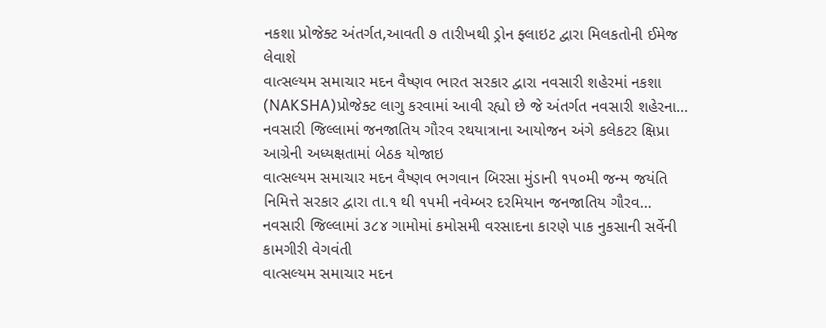નકશા પ્રોજેક્ટ અંતર્ગત,આવતી ૭ તારીખથી ડ્રોન ફ્લાઇટ દ્વારા મિલકતોની ઈમેજ લેવાશે
વાત્સલ્યમ સમાચાર મદન વૈષ્ણવ ભારત સરકાર દ્વારા નવસારી શહેરમાં નકશા (NAKSHA)પ્રોજેક્ટ લાગુ કરવામાં આવી રહ્યો છે જે અંતર્ગત નવસારી શહેરના…
નવસારી જિલ્લામાં જનજાતિય ગૌરવ રથયાત્રાના આયોજન અંગે કલેકટર ક્ષિપ્રા આગ્રેની અધ્યક્ષતામાં બેઠક યોજાઇ
વાત્સલ્યમ સમાચાર મદન વૈષ્ણવ ભગવાન બિરસા મુંડાની ૧૫૦મી જન્મ જયંતિ નિમિત્તે સરકાર દ્વારા તા.૧ થી ૧૫મી નવેમ્બર દરમિયાન જનજાતિય ગૌરવ…
નવસારી જિલ્લામાં ૩૮૪ ગામોમાં કમોસમી વરસાદના કારણે પાક નુકસાની સર્વેની કામગીરી વેગવંતી
વાત્સલ્યમ સમાચાર મદન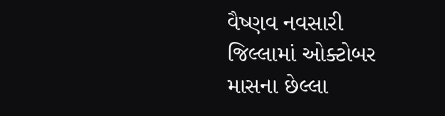વૈષ્ણવ નવસારી જિલ્લામાં ઓક્ટોબર માસના છેલ્લા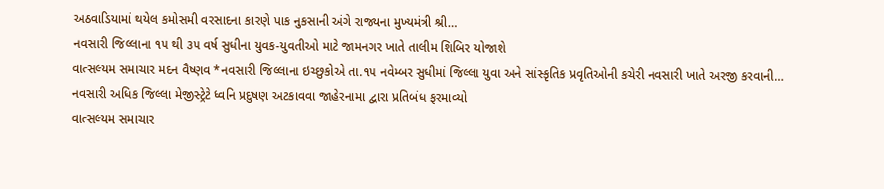અઠવાડિયામાં થયેલ કમોસમી વરસાદના કારણે પાક નુકસાની અંગે રાજ્યના મુખ્યમંત્રી શ્રી…
નવસારી જિલ્લાના ૧૫ થી ૩૫ વર્ષ સુધીના યુવક-યુવતીઓ માટે જામનગર ખાતે તાલીમ શિબિર યોજાશે
વાત્સલ્યમ સમાચાર મદન વૈષ્ણવ *નવસારી જિલ્લાના ઇચ્છુકોએ તા.૧૫ નવેમ્બર સુધીમાં જિલ્લા યુવા અને સાંસ્કૃતિક પ્રવૃતિઓની કચેરી નવસારી ખાતે અરજી કરવાની…
નવસારી અધિક જિલ્લા મેજીસ્ટ્રેટે ધ્વનિ પ્રદુષણ અટકાવવા જાહેરનામા દ્વારા પ્રતિબંધ ફરમાવ્યો
વાત્સલ્યમ સમાચાર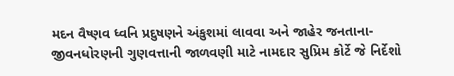મદન વૈષ્ણવ ધ્વનિ પ્રદુષણને અંકુશમાં લાવવા અને જાહેર જનતાના-જીવનધોરણની ગુણવત્તાની જાળવણી માટે નામદાર સુપ્રિમ કોર્ટે જે નિર્દેશો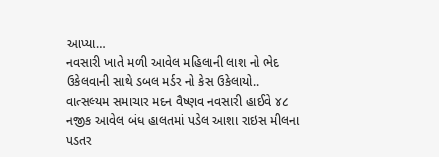આપ્યા…
નવસારી ખાતે મળી આવેલ મહિલાની લાશ નો ભેદ ઉકેલવાની સાથે ડબલ મર્ડર નો કેસ ઉકેલાયો..
વાત્સલ્યમ સમાચાર મદન વૈષ્ણવ નવસારી હાઈવે ૪૮ નજીક આવેલ બંધ હાલતમાં પડેલ આશા રાઇસ મીલના પડતર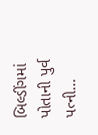બિલ્ડીંગમાં પોતાની પુર્વ પત્ની…